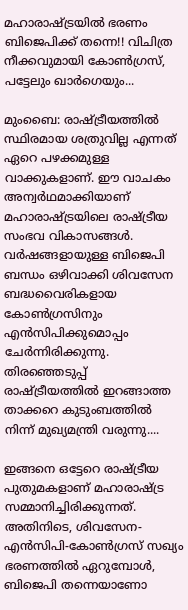മഹാരാഷ്ട്രയില്‍ ഭരണം ബിജെപിക്ക് തന്നെ!! വിചിത്ര നീക്കവുമായി കോണ്‍ഗ്രസ്, പട്ടേലും ഖാര്‍ഗെയും...

മുംബൈ: രാഷ്ട്രീയത്തില്‍ സ്ഥിരമായ ശത്രുവില്ല എന്നത് ഏറെ പഴക്കമുള്ള വാക്കുകളാണ്. ഈ വാചകം അന്വര്‍ഥമാക്കിയാണ് മഹാരാഷ്ട്രയിലെ രാഷ്ട്രീയ സംഭവ വികാസങ്ങള്‍. വര്‍ഷങ്ങളായുള്ള ബിജെപി ബന്ധം ഒഴിവാക്കി ശിവസേന ബദ്ധവൈരികളായ കോണ്‍ഗ്രസിനും എന്‍സിപിക്കുമൊപ്പം ചേര്‍ന്നിരിക്കുന്നു. തിരഞ്ഞെടുപ്പ് രാഷ്ട്രീയത്തില്‍ ഇറങ്ങാത്ത താക്കറെ കുടുംബത്തില്‍ നിന്ന് മുഖ്യമന്ത്രി വരുന്നു....

ഇങ്ങനെ ഒട്ടേറെ രാഷ്ട്രീയ പുതുമകളാണ് മഹാരാഷ്ട്ര സമ്മാനിച്ചിരിക്കുന്നത്. അതിനിടെ, ശിവസേന-എന്‍സിപി-കോണ്‍ഗ്രസ് സഖ്യം ഭരണത്തില്‍ ഏറുമ്പോള്‍, ബിജെപി തന്നെയാണോ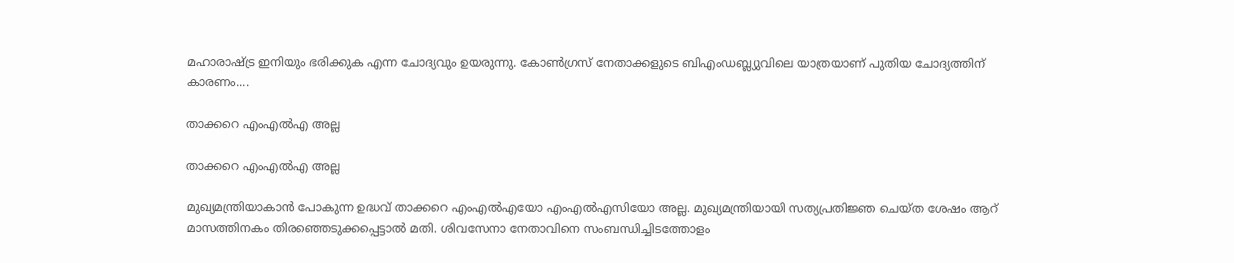മഹാരാഷ്ട്ര ഇനിയും ഭരിക്കുക എന്ന ചോദ്യവും ഉയരുന്നു. കോണ്‍ഗ്രസ് നേതാക്കളുടെ ബിഎംഡബ്ല്യുവിലെ യാത്രയാണ് പുതിയ ചോദ്യത്തിന് കാരണം....

താക്കറെ എംഎല്‍എ അല്ല

താക്കറെ എംഎല്‍എ അല്ല

മുഖ്യമന്ത്രിയാകാന്‍ പോകുന്ന ഉദ്ധവ് താക്കറെ എംഎല്‍എയോ എംഎല്‍എസിയോ അല്ല. മുഖ്യമന്ത്രിയായി സത്യപ്രതിജ്ഞ ചെയ്ത ശേഷം ആറ് മാസത്തിനകം തിരഞ്ഞെടുക്കപ്പെട്ടാല്‍ മതി. ശിവസേനാ നേതാവിനെ സംബന്ധിച്ചിടത്തോളം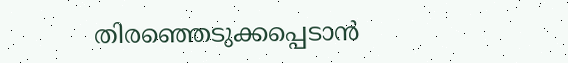തിരഞ്ഞെടുക്കപ്പെടാന്‍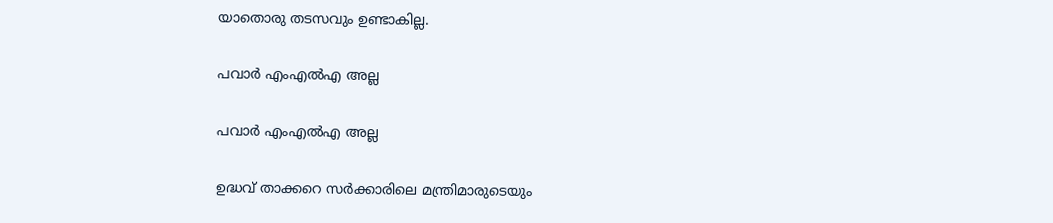യാതൊരു തടസവും ഉണ്ടാകില്ല.

പവാര്‍ എംഎല്‍എ അല്ല

പവാര്‍ എംഎല്‍എ അല്ല

ഉദ്ധവ് താക്കറെ സര്‍ക്കാരിലെ മന്ത്രിമാരുടെയും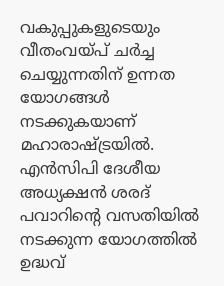വകുപ്പുകളുടെയും വീതംവയ്പ് ചര്‍ച്ച ചെയ്യുന്നതിന് ഉന്നത യോഗങ്ങള്‍ നടക്കുകയാണ് മഹാരാഷ്ട്രയില്‍. എന്‍സിപി ദേശീയ അധ്യക്ഷന്‍ ശരദ് പവാറിന്റെ വസതിയില്‍ നടക്കുന്ന യോഗത്തില്‍ ഉദ്ധവ്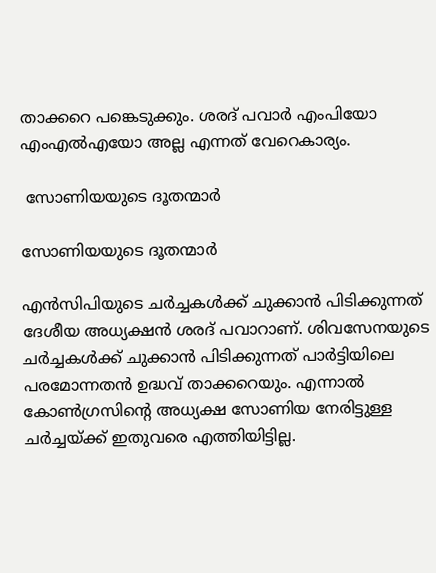താക്കറെ പങ്കെടുക്കും. ശരദ് പവാര്‍ എംപിയോ എംഎല്‍എയോ അല്ല എന്നത് വേറെകാര്യം.

 സോണിയയുടെ ദൂതന്മാര്‍

സോണിയയുടെ ദൂതന്മാര്‍

എന്‍സിപിയുടെ ചര്‍ച്ചകള്‍ക്ക് ചുക്കാന്‍ പിടിക്കുന്നത് ദേശീയ അധ്യക്ഷന്‍ ശരദ് പവാറാണ്. ശിവസേനയുടെ ചര്‍ച്ചകള്‍ക്ക് ചുക്കാന്‍ പിടിക്കുന്നത് പാര്‍ട്ടിയിലെ പരമോന്നതന്‍ ഉദ്ധവ് താക്കറെയും. എന്നാല്‍ കോണ്‍ഗ്രസിന്റെ അധ്യക്ഷ സോണിയ നേരിട്ടുള്ള ചര്‍ച്ചയ്ക്ക് ഇതുവരെ എത്തിയിട്ടില്ല.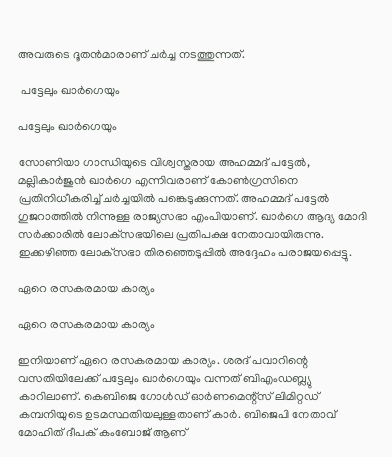അവരുടെ ദൂതന്‍മാരാണ് ചര്‍ച്ച നടത്തുന്നത്.

 പട്ടേലും ഖാര്‍ഗെയും

പട്ടേലും ഖാര്‍ഗെയും

സോണിയാ ഗാന്ധിയുടെ വിശ്വസ്തരായ അഹമ്മദ് പട്ടേല്‍, മല്ലികാര്‍ജുന്‍ ഖാര്‍ഗെ എന്നിവരാണ് കോണ്‍ഗ്രസിനെ പ്രതിനിധീകരിച്ച് ചര്‍ച്ചയില്‍ പങ്കെടുക്കുന്നത്. അഹമ്മദ് പട്ടേല്‍ ഗുജറാത്തില്‍ നിന്നുള്ള രാജ്യസഭാ എംപിയാണ്. ഖാര്‍ഗെ ആദ്യ മോദി സര്‍ക്കാരില്‍ ലോക്‌സഭയിലെ പ്രതിപക്ഷ നേതാവായിരുന്നു. ഇക്കഴിഞ്ഞ ലോക്‌സഭാ തിരഞ്ഞെടുപ്പില്‍ അദ്ദേഹം പരാജയപ്പെട്ടു.

ഏറെ രസകരമായ കാര്യം

ഏറെ രസകരമായ കാര്യം

ഇനിയാണ് ഏറെ രസകരമായ കാര്യം. ശരദ് പവാറിന്റെ വസതിയിലേക്ക് പട്ടേലും ഖാര്‍ഗെയും വന്നത് ബിഎംഡബ്ല്യു കാറിലാണ്. കെബിജെ ഗോള്‍ഡ് ഓര്‍ണമെന്റ്‌സ് ലിമിറ്റഡ് കമ്പനിയുടെ ഉടമസ്ഥതിയലുള്ളതാണ് കാര്‍. ബിജെപി നേതാവ് മോഹിത് ദീപക് കംബോജ് ആണ്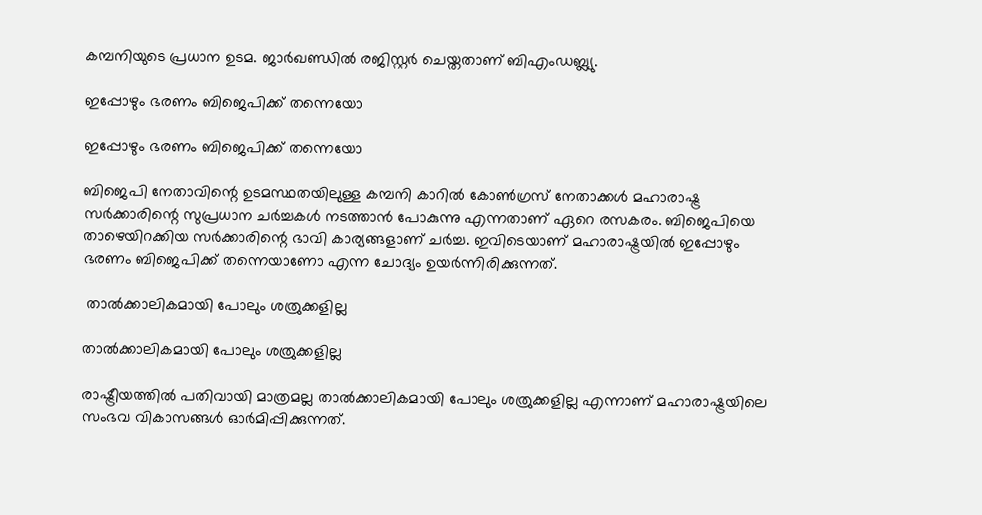കമ്പനിയുടെ പ്രധാന ഉടമ. ജാര്‍ഖണ്ഡില്‍ രജിസ്റ്റര്‍ ചെയ്തതാണ് ബിഎംഡബ്ല്യു.

ഇപ്പോഴും ഭരണം ബിജെപിക്ക് തന്നെയോ

ഇപ്പോഴും ഭരണം ബിജെപിക്ക് തന്നെയോ

ബിജെപി നേതാവിന്റെ ഉടമസ്ഥതയിലുള്ള കമ്പനി കാറില്‍ കോണ്‍ഗ്രസ് നേതാക്കള്‍ മഹാരാഷ്ട്ര സര്‍ക്കാരിന്റെ സുപ്രധാന ചര്‍ച്ചകള്‍ നടത്താന്‍ പോകുന്നു എന്നതാണ് ഏറെ രസകരം. ബിജെപിയെ താഴെയിറക്കിയ സര്‍ക്കാരിന്റെ ഭാവി കാര്യങ്ങളാണ് ചര്‍ച്ച. ഇവിടെയാണ് മഹാരാഷ്ട്രയില്‍ ഇപ്പോഴും ഭരണം ബിജെപിക്ക് തന്നെയാണോ എന്ന ചോദ്യം ഉയര്‍ന്നിരിക്കുന്നത്.

 താല്‍ക്കാലികമായി പോലും ശത്രുക്കളില്ല

താല്‍ക്കാലികമായി പോലും ശത്രുക്കളില്ല

രാഷ്ട്രീയത്തില്‍ പതിവായി മാത്രമല്ല താല്‍ക്കാലികമായി പോലും ശത്രുക്കളില്ല എന്നാണ് മഹാരാഷ്ട്രയിലെ സംഭവ വികാസങ്ങള്‍ ഓര്‍മിപ്പിക്കുന്നത്.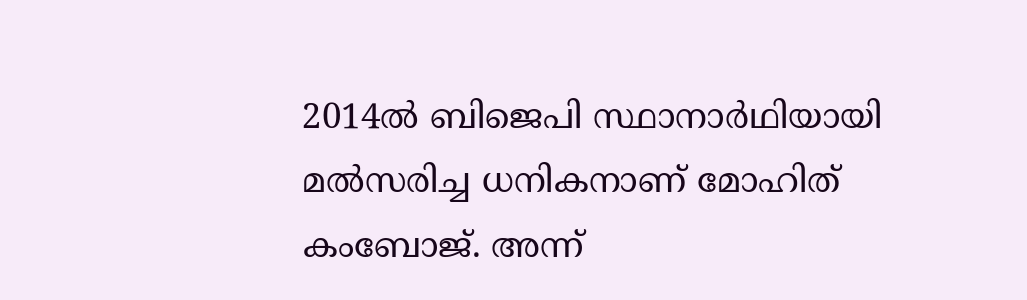2014ല്‍ ബിജെപി സ്ഥാനാര്‍ഥിയായി മല്‍സരിച്ച ധനികനാണ് മോഹിത് കംബോജ്. അന്ന്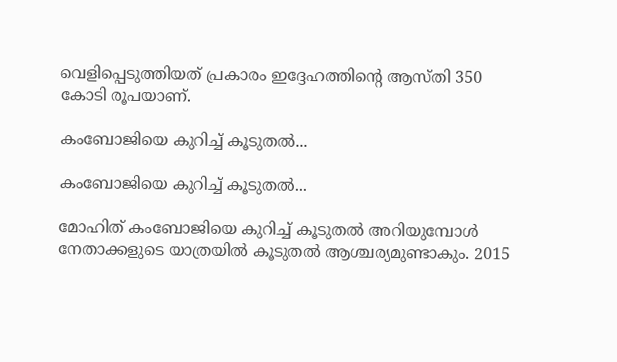വെളിപ്പെടുത്തിയത് പ്രകാരം ഇദ്ദേഹത്തിന്റെ ആസ്തി 350 കോടി രൂപയാണ്.

കംബോജിയെ കുറിച്ച് കൂടുതല്‍...

കംബോജിയെ കുറിച്ച് കൂടുതല്‍...

മോഹിത് കംബോജിയെ കുറിച്ച് കൂടുതല്‍ അറിയുമ്പോള്‍ നേതാക്കളുടെ യാത്രയില്‍ കൂടുതല്‍ ആശ്ചര്യമുണ്ടാകും. 2015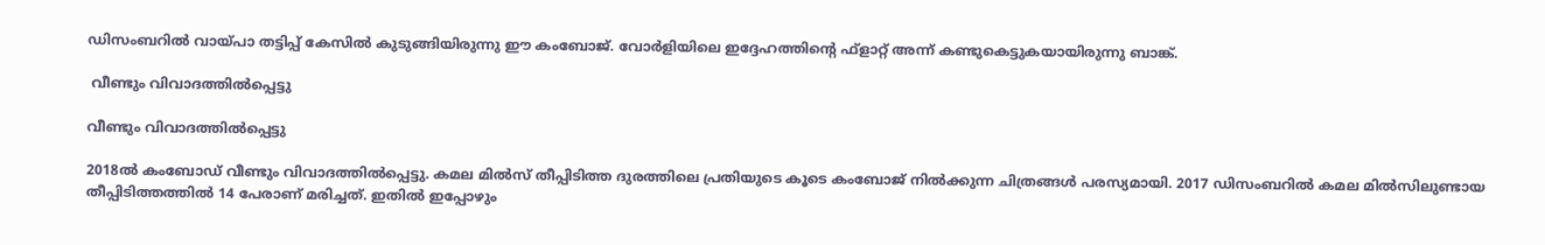ഡിസംബറില്‍ വായ്പാ തട്ടിപ്പ് കേസില്‍ കുടുങ്ങിയിരുന്നു ഈ കംബോജ്. വോര്‍ളിയിലെ ഇദ്ദേഹത്തിന്റെ ഫ്‌ളാറ്റ് അന്ന് കണ്ടുകെട്ടുകയായിരുന്നു ബാങ്ക്.

 വീണ്ടും വിവാദത്തില്‍പ്പെട്ടു

വീണ്ടും വിവാദത്തില്‍പ്പെട്ടു

2018ല്‍ കംബോഡ് വീണ്ടും വിവാദത്തില്‍പ്പെട്ടു. കമല മില്‍സ് തീപ്പിടിത്ത ദുരത്തിലെ പ്രതിയുടെ കൂടെ കംബോജ് നില്‍ക്കുന്ന ചിത്രങ്ങള്‍ പരസ്യമായി. 2017 ഡിസംബറില്‍ കമല മില്‍സിലുണ്ടായ തീപ്പിടിത്തത്തില്‍ 14 പേരാണ് മരിച്ചത്. ഇതില്‍ ഇപ്പോഴും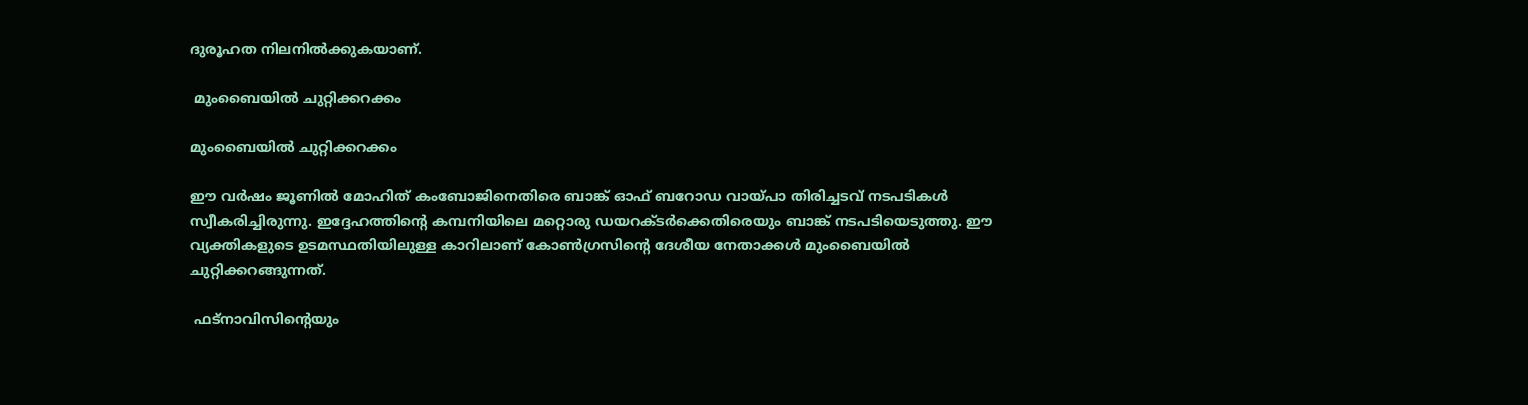ദുരൂഹത നിലനില്‍ക്കുകയാണ്.

 മുംബൈയില്‍ ചുറ്റിക്കറക്കം

മുംബൈയില്‍ ചുറ്റിക്കറക്കം

ഈ വര്‍ഷം ജൂണില്‍ മോഹിത് കംബോജിനെതിരെ ബാങ്ക് ഓഫ് ബറോഡ വായ്പാ തിരിച്ചടവ് നടപടികള്‍ സ്വീകരിച്ചിരുന്നു. ഇദ്ദേഹത്തിന്റെ കമ്പനിയിലെ മറ്റൊരു ഡയറക്ടര്‍ക്കെതിരെയും ബാങ്ക് നടപടിയെടുത്തു. ഈ വ്യക്തികളുടെ ഉടമസ്ഥതിയിലുള്ള കാറിലാണ് കോണ്‍ഗ്രസിന്റെ ദേശീയ നേതാക്കള്‍ മുംബൈയില്‍ ചുറ്റിക്കറങ്ങുന്നത്.

 ഫട്‌നാവിസിന്റെയും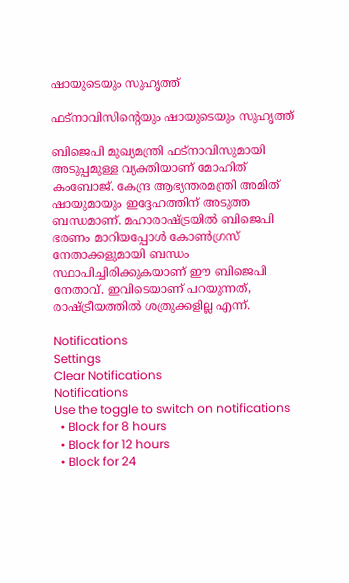ഷായുടെയും സുഹൃത്ത്

ഫട്‌നാവിസിന്റെയും ഷായുടെയും സുഹൃത്ത്

ബിജെപി മുഖ്യമന്ത്രി ഫട്‌നാവിസുമായി അടുപ്പമുള്ള വ്യക്തിയാണ് മോഹിത് കംബോജ്. കേന്ദ്ര ആഭ്യന്തരമന്ത്രി അമിത് ഷായുമായും ഇദ്ദേഹത്തിന് അടുത്ത ബന്ധമാണ്. മഹാരാഷ്ട്രയില്‍ ബിജെപി ഭരണം മാറിയപ്പോള്‍ കോണ്‍ഗ്രസ് നേതാക്കളുമായി ബന്ധം സ്ഥാപിച്ചിരിക്കുകയാണ് ഈ ബിജെപി നേതാവ്. ഇവിടെയാണ് പറയുന്നത്, രാഷ്ട്രീയത്തില്‍ ശത്രുക്കളില്ല എന്ന്.

Notifications
Settings
Clear Notifications
Notifications
Use the toggle to switch on notifications
  • Block for 8 hours
  • Block for 12 hours
  • Block for 24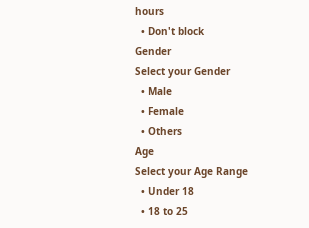hours
  • Don't block
Gender
Select your Gender
  • Male
  • Female
  • Others
Age
Select your Age Range
  • Under 18
  • 18 to 25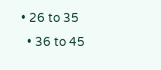• 26 to 35
  • 36 to 45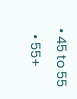• 45 to 55
  • 55+